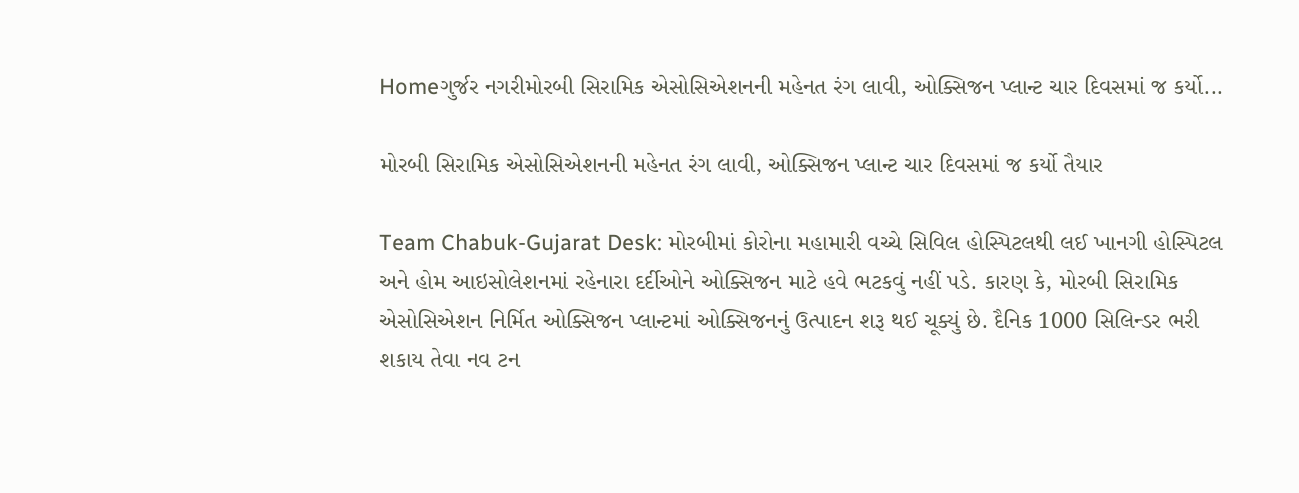Homeગુર્જર નગરીમોરબી સિરામિક એસોસિએશનની મહેનત રંગ લાવી, ઓક્સિજન પ્લાન્ટ ચાર દિવસમાં જ કર્યો...

મોરબી સિરામિક એસોસિએશનની મહેનત રંગ લાવી, ઓક્સિજન પ્લાન્ટ ચાર દિવસમાં જ કર્યો તૈયાર

Team Chabuk-Gujarat Desk: મોરબીમાં કોરોના મહામારી વચ્ચે સિવિલ હોસ્પિટલથી લઈ ખાનગી હોસ્પિટલ અને હોમ આઇસોલેશનમાં રહેનારા દર્દીઓને ઓક્સિજન માટે હવે ભટકવું નહીં પડે. કારણ કે, મોરબી સિરામિક એસોસિએશન નિર્મિત ઓક્સિજન પ્લાન્ટમાં ઓક્સિજનનું ઉત્પાદન શરૂ થઈ ચૂક્યું છે. દૈનિક 1000 સિલિન્ડર ભરી શકાય તેવા નવ ટન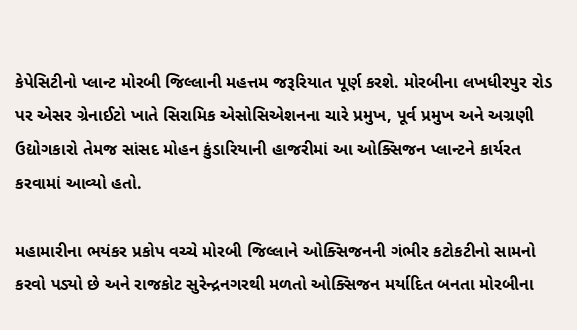કેપેસિટીનો પ્લાન્ટ મોરબી જિલ્લાની મહત્તમ જરૂરિયાત પૂર્ણ કરશે. મોરબીના લખધીરપુર રોડ પર એસર ગ્રેનાઈટો ખાતે સિરામિક એસોસિએશનના ચારે પ્રમુખ, પૂર્વ પ્રમુખ અને અગ્રણી ઉદ્યોગકારો તેમજ સાંસદ મોહન કુંડારિયાની હાજરીમાં આ ઓક્સિજન પ્લાન્ટને કાર્યરત કરવામાં આવ્યો હતો.

મહામારીના ભયંકર પ્રકોપ વચ્ચે મોરબી જિલ્લાને ઓક્સિજનની ગંભીર કટોકટીનો સામનો કરવો પડ્યો છે અને રાજકોટ સુરેન્દ્રનગરથી મળતો ઓક્સિજન મર્યાદિત બનતા મોરબીના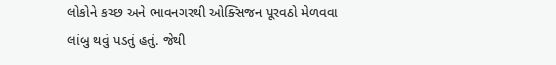લોકોને કચ્છ અને ભાવનગરથી ઓક્સિજન પૂરવઠો મેળવવા લાંબુ થવું પડતું હતું. જેથી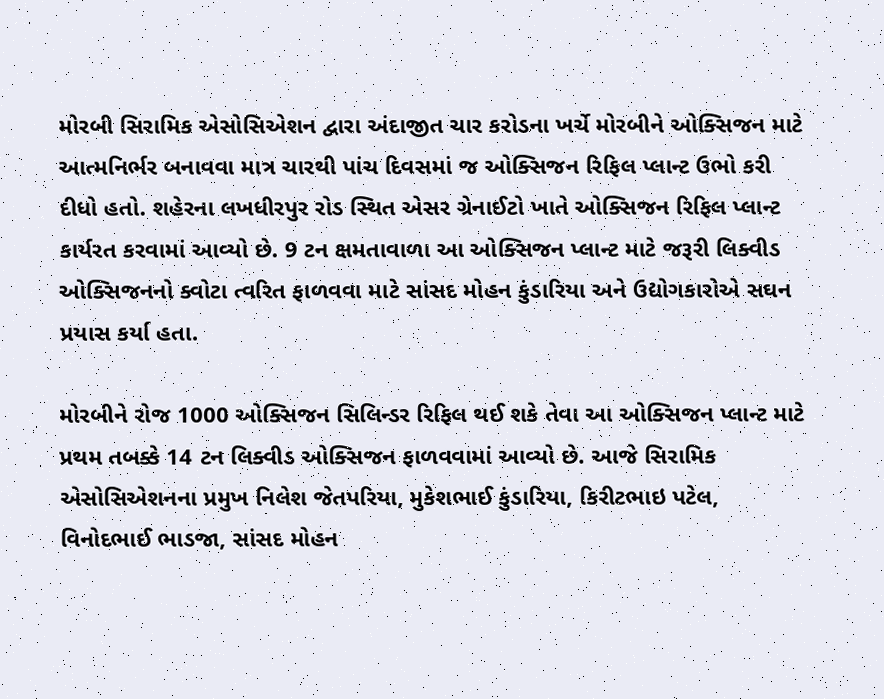મોરબી સિરામિક એસોસિએશન દ્વારા અંદાજીત ચાર કરોડના ખર્ચે મોરબીને ઓક્સિજન માટે આત્મનિર્ભર બનાવવા માત્ર ચારથી પાંચ દિવસમાં જ ઓક્સિજન રિફિલ પ્લાન્ટ ઉભો કરી દીધો હતો. શહેરના લખધીરપુર રોડ સ્થિત એસર ગ્રેનાઈટો ખાતે ઓક્સિજન રિફિલ પ્લાન્ટ કાર્યરત કરવામાં આવ્યો છે. 9 ટન ક્ષમતાવાળા આ ઓક્સિજન પ્લાન્ટ માટે જરૂરી લિક્વીડ ઓક્સિજનનો ક્વોટા ત્વરિત ફાળવવા માટે સાંસદ મોહન કુંડારિયા અને ઉદ્યોગકારોએ સઘન પ્રયાસ કર્યા હતા.

મોરબીને રોજ 1000 ઓક્સિજન સિલિન્ડર રિફિલ થઈ શકે તેવા આ ઓક્સિજન પ્લાન્ટ માટે પ્રથમ તબક્કે 14 ટન લિક્વીડ ઓક્સિજન ફાળવવામાં આવ્યો છે. આજે સિરામિક એસોસિએશનના પ્રમુખ નિલેશ જેતપરિયા, મુકેશભાઈ કુંડારિયા, કિરીટભાઇ પટેલ, વિનોદભાઈ ભાડજા, સાંસદ મોહન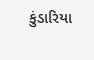કુંડારિયા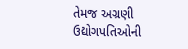તેમજ અગ્રણી ઉદ્યોગપતિઓની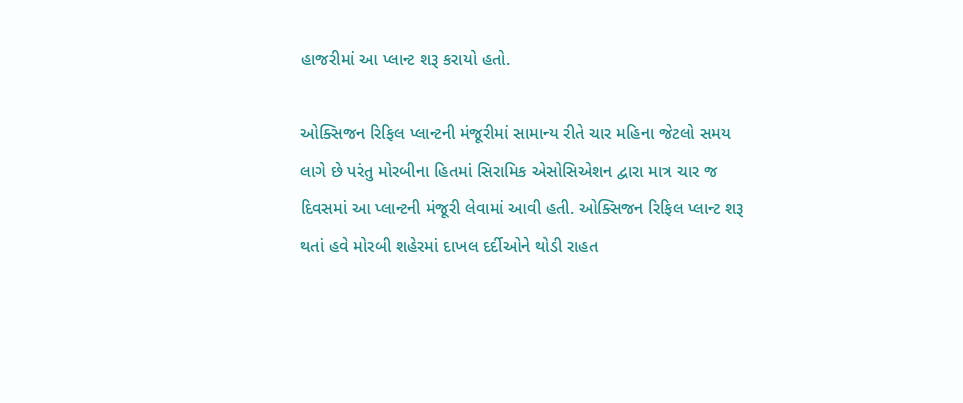હાજરીમાં આ પ્લાન્ટ શરૂ કરાયો હતો.

ઓક્સિજન રિફિલ પ્લાન્ટની મંજૂરીમાં સામાન્ય રીતે ચાર મહિના જેટલો સમય લાગે છે પરંતુ મોરબીના હિતમાં સિરામિક એસોસિએશન દ્વારા માત્ર ચાર જ દિવસમાં આ પ્લાન્ટની મંજૂરી લેવામાં આવી હતી. ઓક્સિજન રિફિલ પ્લાન્ટ શરૂ થતાં હવે મોરબી શહેરમાં દાખલ દર્દીઓને થોડી રાહત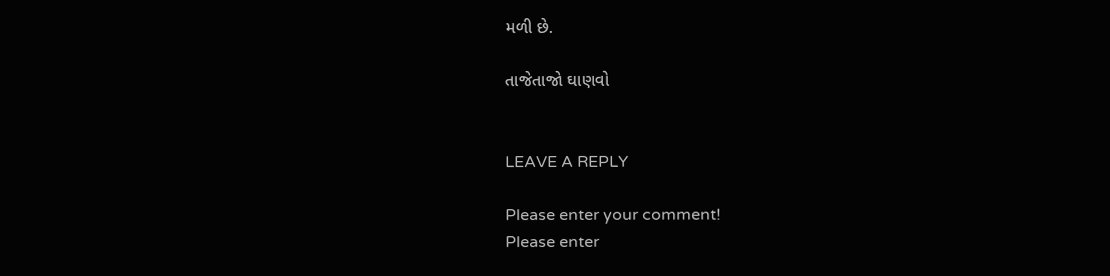મળી છે.

તાજેતાજો ઘાણવો


LEAVE A REPLY

Please enter your comment!
Please enter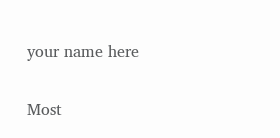your name here

Most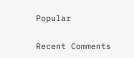Popular

Recent Comments